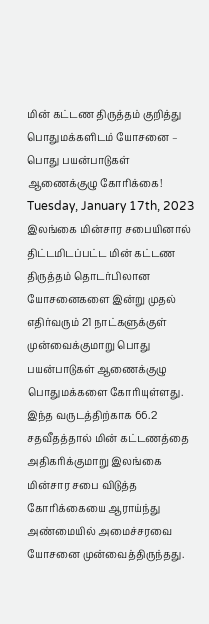மின் கட்டண திருத்தம் குறித்து பொதுமக்களிடம் யோசனை – பொது பயன்பாடுகள் ஆணைக்குழு கோரிக்கை!
Tuesday, January 17th, 2023
இலங்கை மின்சார சபையினால் திட்டமிடப்பட்ட மின் கட்டண திருத்தம் தொடர்பிலான யோசனைகளை இன்று முதல் எதிர்வரும் 21 நாட்களுக்குள் முன்வைக்குமாறு பொது பயன்பாடுகள் ஆணைக்குழு பொதுமக்களை கோரியுள்ளது.
இந்த வருடத்திற்காக 66.2 சதவீதத்தால் மின் கட்டணத்தை அதிகரிக்குமாறு இலங்கை மின்சார சபை விடுத்த கோரிக்கையை ஆராய்ந்து அண்மையில் அமைச்சரவை யோசனை முன்வைத்திருந்தது.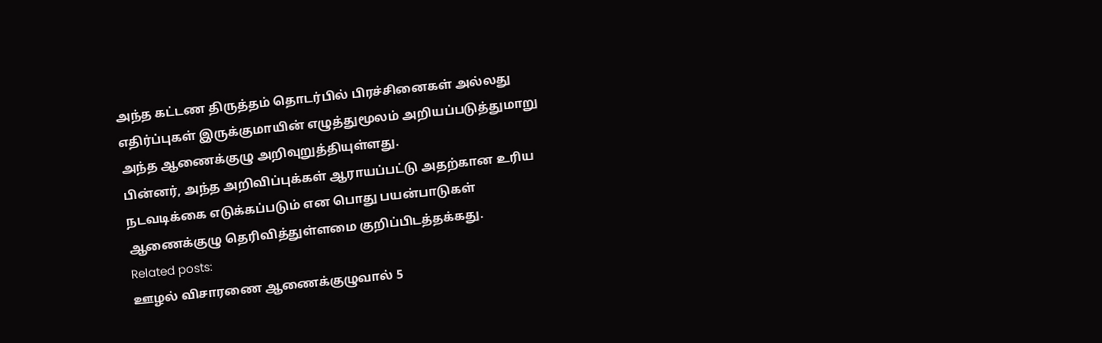அந்த கட்டண திருத்தம் தொடர்பில் பிரச்சினைகள் அல்லது எதிர்ப்புகள் இருக்குமாயின் எழுத்துமூலம் அறியப்படுத்துமாறு அந்த ஆணைக்குழு அறிவுறுத்தியுள்ளது.
பின்னர், அந்த அறிவிப்புக்கள் ஆராயப்பட்டு அதற்கான உரிய நடவடிக்கை எடுக்கப்படும் என பொது பயன்பாடுகள் ஆணைக்குழு தெரிவித்துள்ளமை குறிப்பிடத்தக்கது.
Related posts:
ஊழல் விசாரணை ஆணைக்குழுவால் 5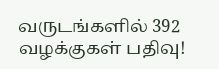வருடங்களில் 392 வழக்குகள் பதிவு!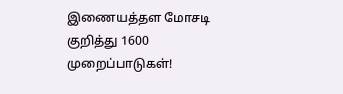இணையத்தள மோசடி குறித்து 1600 முறைப்பாடுகள்!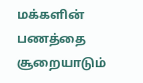மக்களின் பணத்தை சூறையாடும்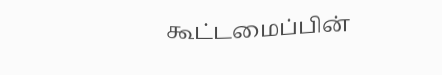கூட்டமைப்பின்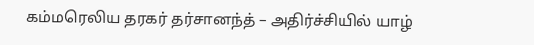கம்மரெலிய தரகர் தர்சானந்த் – அதிர்ச்சியில் யாழ்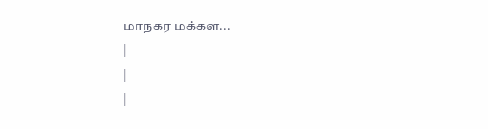மாநகர மக்கள...
|
|
|